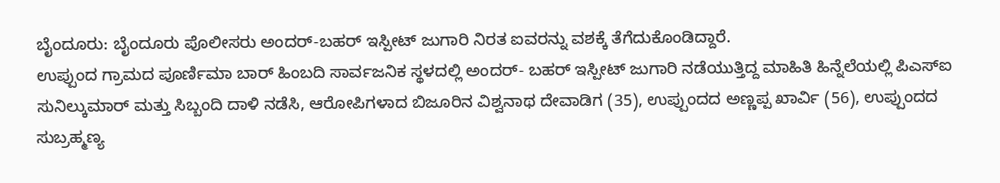ಬೈಂದೂರು: ಬೈಂದೂರು ಪೊಲೀಸರು ಅಂದರ್-ಬಹರ್ ಇಸ್ಪೀಟ್ ಜುಗಾರಿ ನಿರತ ಐವರನ್ನು ವಶಕ್ಕೆ ತೆಗೆದುಕೊಂಡಿದ್ದಾರೆ.
ಉಪ್ಪುಂದ ಗ್ರಾಮದ ಪೂರ್ಣಿಮಾ ಬಾರ್ ಹಿಂಬದಿ ಸಾರ್ವಜನಿಕ ಸ್ಥಳದಲ್ಲಿ ಅಂದರ್- ಬಹರ್ ಇಸ್ಪೀಟ್ ಜುಗಾರಿ ನಡೆಯುತ್ತಿದ್ದ ಮಾಹಿತಿ ಹಿನ್ನೆಲೆಯಲ್ಲಿ ಪಿಎಸ್ಐ ಸುನಿಲ್ಕುಮಾರ್ ಮತ್ತು ಸಿಬ್ಬಂದಿ ದಾಳಿ ನಡೆಸಿ, ಆರೋಪಿಗಳಾದ ಬಿಜೂರಿನ ವಿಶ್ವನಾಥ ದೇವಾಡಿಗ (35), ಉಪ್ಪುಂದದ ಅಣ್ಣಪ್ಪ ಖಾರ್ವಿ (56), ಉಪ್ಪುಂದದ ಸುಬ್ರಹ್ಮಣ್ಯ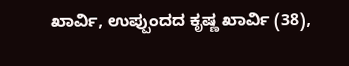ಖಾರ್ವಿ, ಉಪ್ಪುಂದದ ಕೃಷ್ಣ ಖಾರ್ವಿ (38),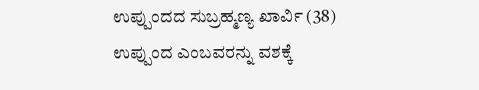ಉಪ್ಪುಂದದ ಸುಬ್ರಹ್ಮಣ್ಯ ಖಾರ್ವಿ (38) ಉಪ್ಪುಂದ ಎಂಬವರನ್ನು ವಶಕ್ಕೆ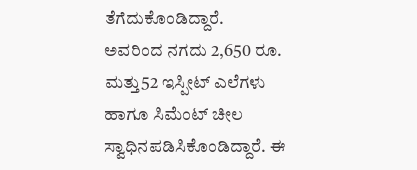ತೆಗೆದುಕೊಂಡಿದ್ದಾರೆ.
ಅವರಿಂದ ನಗದು 2,650 ರೂ. ಮತ್ತು52 ಇಸ್ಪೀಟ್ ಎಲೆಗಳು ಹಾಗೂ ಸಿಮೆಂಟ್ ಚೀಲ ಸ್ವಾಧಿನಪಡಿಸಿಕೊಂಡಿದ್ದಾರೆ. ಈ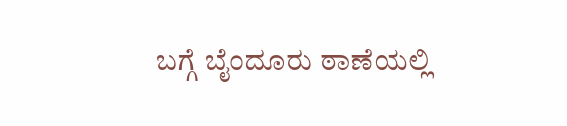ಬಗ್ಗೆ ಬೈಂದೂರು ಠಾಣೆಯಲ್ಲಿ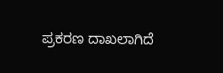ಪ್ರಕರಣ ದಾಖಲಾಗಿದೆ